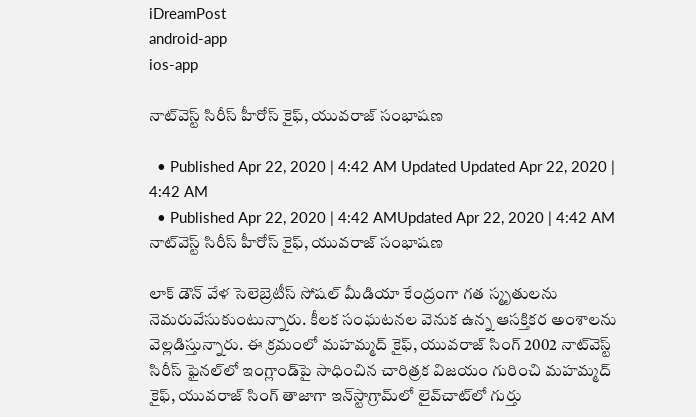iDreamPost
android-app
ios-app

నాట్‌వెస్ట్‌ సిరీస్‌ హీరోస్ కైఫ్‌, యువరాజ్ సంభాషణ

  • Published Apr 22, 2020 | 4:42 AM Updated Updated Apr 22, 2020 | 4:42 AM
  • Published Apr 22, 2020 | 4:42 AMUpdated Apr 22, 2020 | 4:42 AM
నాట్‌వెస్ట్‌ సిరీస్‌ హీరోస్ కైఫ్‌, యువరాజ్ సంభాషణ

లాక్ డౌన్ వేళ సెలెబ్రెటీస్ సోషల్ మీడియా కేంద్రంగా గత స్మృతులను నెమరువేసుకుంటున్నారు. కీలక సంఘటనల వెనుక ఉన్న ఆసక్తికర అంశాలను వెల్లడిస్తున్నారు. ఈ క్రమంలో మహమ్మద్ కైఫ్‌, యువరాజ్ సింగ్ 2002 నాట్‌వెస్ట్‌ సిరీస్‌ ఫైనల్‌లో ఇంగ్లాండ్‌పై సాధించిన చారిత్రక విజయం గురించి మహమ్మద్ కైఫ్‌, యువరాజ్ సింగ్ తాజాగా ఇన్‌స్టాగ్రామ్‌లో లైవ్‌చాట్‌లో గుర్తు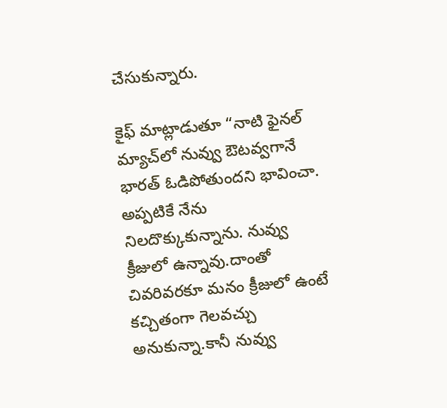చేసుకున్నారు.

కైఫ్‌ మాట్లాడుతూ “నాటి ఫైనల్ మ్యాచ్‌లో నువ్వు ఔటవ్వగానే భారత్ ఓడిపోతుందని భావించా. అప్పటికే నేను నిలదొక్కుకున్నాను. నువ్వు క్రీజులో ఉన్నావు.దాంతో చివరివరకూ మనం క్రీజులో ఉంటే కచ్చితంగా గెలవచ్చు అనుకున్నా.కానీ నువ్వు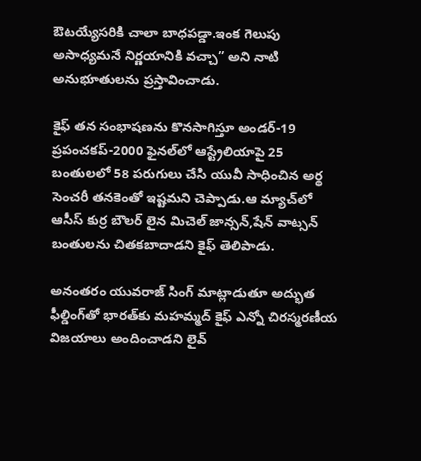ఔటయ్యేసరికి చాలా బాధపడ్డా.ఇంక గెలుపు అసాధ్యమనే నిర్ణయానికి వచ్చా” అని నాటి అనుభూతులను ప్రస్తావించాడు.

కైఫ్‌ తన సంభాషణను కొనసాగిస్తూ అండర్‌-19 ప్రపంచకప్‌-2000 ఫైనల్‌లో ఆస్ట్రేలియాపై 25 బంతులలో 58 పరుగులు చేసి యువీ సాధించిన అర్థ సెంచరీ తనకెంతో ఇష్టమని చెప్పాడు.ఆ మ్యాచ్‌లో ఆసీస్‌ కుర్ర బౌలర్ లైన మిచెల్‌ జాన్సన్‌,షేన్‌ వాట్సన్‌ బంతులను చితకబాదాడని కైఫ్‌ తెలిపాడు.

అనంతరం యువరాజ్‌ సింగ్‌ మాట్లాడుతూ అద్భుత ఫీల్డింగ్‌తో భారత్‌కు మహమ్మద్ కైఫ్‌ ఎన్నో చిరస్మరణీయ విజయాలు అందించాడని లైవ్‌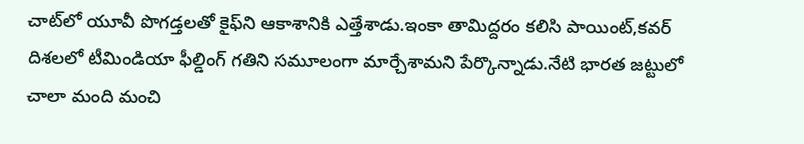చాట్‌లో యూవీ పొగడ్తలతో కైఫ్‌ని ఆకాశానికి ఎత్తేశాడు.ఇంకా తామిద్దరం కలిసి పాయింట్‌,కవర్‌ దిశలలో టీమిండియా ఫీల్డింగ్ గతిని సమూలంగా మార్చేశామని పేర్కొన్నాడు.నేటి భారత జట్టులో చాలా మంది మంచి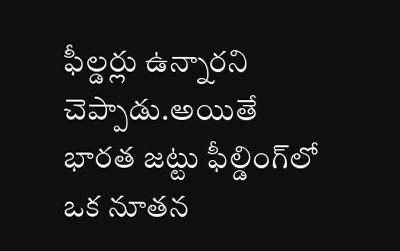ఫీల్డర్లు ఉన్నారని చెప్పాడు.అయితే భారత జట్టు ఫీల్డింగ్‌లో ఒక నూతన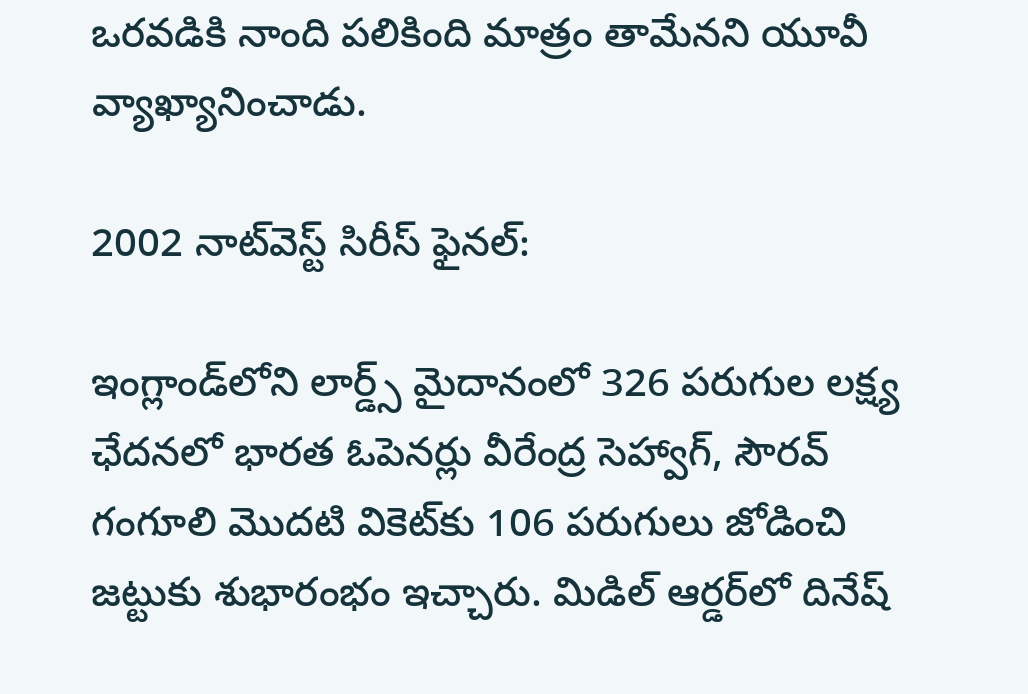ఒరవడికి నాంది పలికింది మాత్రం తామేనని యూవీ వ్యాఖ్యానించాడు.

2002 నాట్‌వెస్ట్‌ సిరీస్‌ ఫైనల్‌:

ఇంగ్లాండ్‌లోని లార్డ్స్ మైదానంలో 326 పరుగుల లక్ష్య ఛేదనలో భారత ఓపెనర్లు వీరేంద్ర సెహ్వాగ్, సౌరవ్ గంగూలి మొదటి వికెట్‌కు 106 పరుగులు జోడించి జట్టుకు శుభారంభం ఇచ్చారు. మిడిల్ ఆర్డర్‌లో దినేష్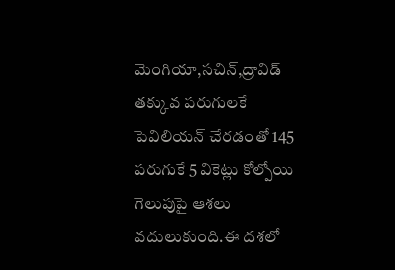మెంగియా,సచిన్,ద్రావిడ్ తక్కువ పరుగులకే పెవిలియన్ చేరడంతో 145 పరుగుకే 5 వికెట్లు కోల్పోయి గెలుపుపై ఆశలు వదులుకుంది.ఈ దశలో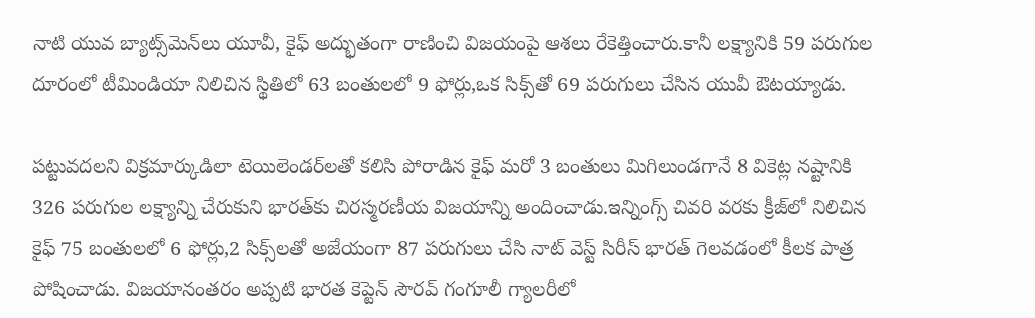నాటి యువ బ్యాట్స్‌మెన్‌లు యూవీ, కైఫ్‌ అద్భుతంగా రాణించి విజయంపై ఆశలు రేకెత్తించారు.కానీ లక్ష్యానికి 59 పరుగుల దూరంలో టీమిండియా నిలిచిన స్థితిలో 63 బంతులలో 9 ఫోర్లు,ఒక సిక్స్‌తో 69 పరుగులు చేసిన యువీ ఔటయ్యాడు.

పట్టువదలని విక్రమార్కుడిలా టెయిలెండర్‌లతో కలిసి పోరాడిన కైఫ్‌ మరో 3 బంతులు మిగిలుండగానే 8 వికెట్ల నష్టానికి 326 పరుగుల లక్ష్యాన్ని చేరుకుని భారత్‌కు చిరస్మరణీయ విజయాన్ని అందించాడు.ఇన్నింగ్స్ చివరి వరకు క్రీజ్‌లో నిలిచిన కైఫ్ 75 బంతులలో 6 ఫోర్లు,2 సిక్స్‌లతో అజేయంగా 87 పరుగులు చేసి నాట్ వెస్ట్ సిరీస్ భారత్ గెలవడంలో కీలక పాత్ర పోషించాడు. విజయానంతరం అప్పటి భారత కెప్టెన్‌ సౌరవ్‌ గంగూలీ గ్యాలరీలో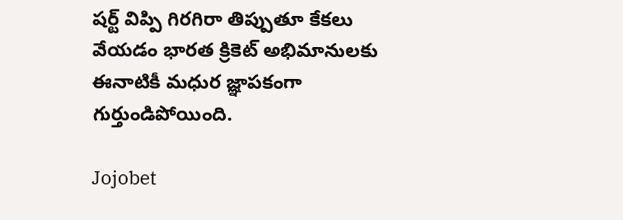షర్ట్‌ విప్పి గిరగిరా తిప్పుతూ కేకలు వేయడం భారత క్రికెట్ అభిమానులకు ఈనాటికీ మధుర జ్ఞాపకంగా గుర్తుండిపోయింది.

Jojobet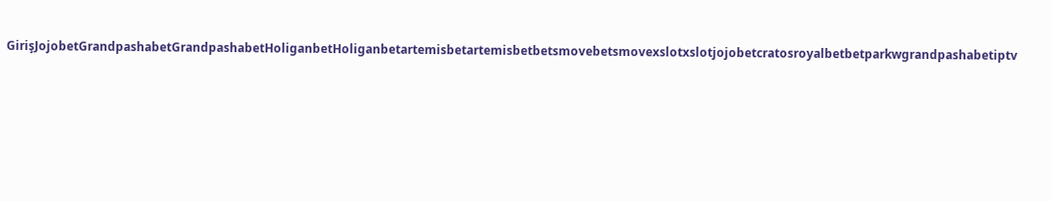GirişJojobetGrandpashabetGrandpashabetHoliganbetHoliganbetartemisbetartemisbetbetsmovebetsmovexslotxslotjojobetcratosroyalbetbetparkwgrandpashabetiptv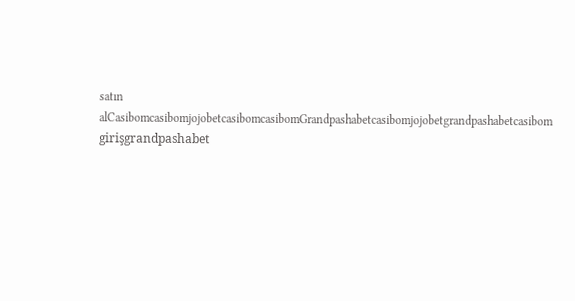satın alCasibomcasibomjojobetcasibomcasibomGrandpashabetcasibomjojobetgrandpashabetcasibom girişgrandpashabet